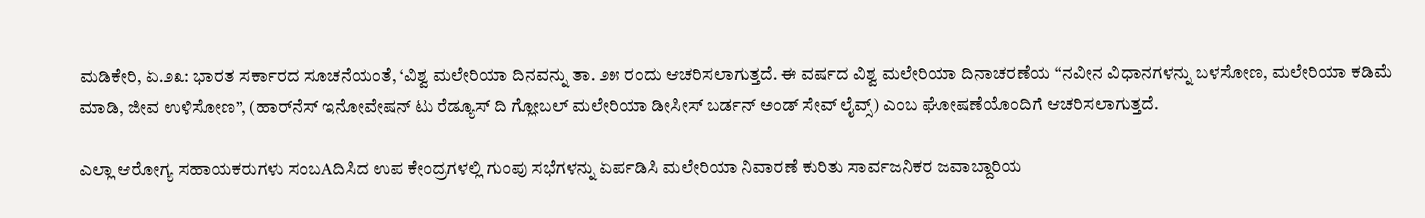ಮಡಿಕೇರಿ, ಏ.೨೩: ಭಾರತ ಸರ್ಕಾರದ ಸೂಚನೆಯಂತೆ, ‘ವಿಶ್ವ ಮಲೇರಿಯಾ ದಿನವನ್ನು ತಾ. ೨೫ ರಂದು ಆಚರಿಸಲಾಗುತ್ತದೆ. ಈ ವರ್ಷದ ವಿಶ್ವ ಮಲೇರಿಯಾ ದಿನಾಚರಣೆಯ “ನವೀನ ವಿಧಾನಗಳನ್ನು ಬಳಸೋಣ, ಮಲೇರಿಯಾ ಕಡಿಮೆ ಮಾಡಿ, ಜೀವ ಉಳಿಸೋಣ”, (ಹಾರ್‌ನೆಸ್ ಇನೋವೇಷನ್ ಟು ರೆಡ್ಯೂಸ್ ದಿ ಗ್ಲೋಬಲ್ ಮಲೇರಿಯಾ ಡೀಸೀಸ್ ಬರ್ಡನ್ ಅಂಡ್ ಸೇವ್ ಲೈವ್ಸ್) ಎಂಬ ಘೋಷಣೆಯೊಂದಿಗೆ ಆಚರಿಸಲಾಗುತ್ತದೆ.

ಎಲ್ಲಾ ಆರೋಗ್ಯ ಸಹಾಯಕರುಗಳು ಸಂಬAದಿಸಿದ ಉಪ ಕೇಂದ್ರಗಳಲ್ಲಿ ಗುಂಪು ಸಭೆಗಳನ್ನು ಏರ್ಪಡಿಸಿ ಮಲೇರಿಯಾ ನಿವಾರಣೆ ಕುರಿತು ಸಾರ್ವಜನಿಕರ ಜವಾಬ್ದಾರಿಯ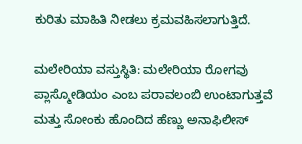ಕುರಿತು ಮಾಹಿತಿ ನೀಡಲು ಕ್ರಮವಹಿಸಲಾಗುತ್ತಿದೆ.

ಮಲೇರಿಯಾ ವಸ್ತುಸ್ಥಿತಿ: ಮಲೇರಿಯಾ ರೋಗವು ಪ್ಲಾಸ್ಮೋಡಿಯಂ ಎಂಬ ಪರಾವಲಂಬಿ ಉಂಟಾಗುತ್ತವೆ ಮತ್ತು ಸೋಂಕು ಹೊಂದಿದ ಹೆಣ್ಣು ಅನಾಫಿಲೀಸ್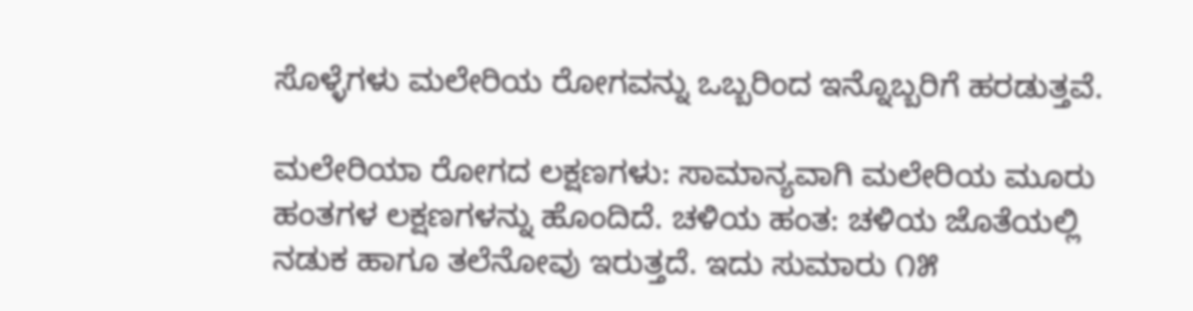ಸೊಳ್ಳೆಗಳು ಮಲೇರಿಯ ರೋಗವನ್ನು ಒಬ್ಬರಿಂದ ಇನ್ನೊಬ್ಬರಿಗೆ ಹರಡುತ್ತವೆ.

ಮಲೇರಿಯಾ ರೋಗದ ಲಕ್ಷಣಗಳು: ಸಾಮಾನ್ಯವಾಗಿ ಮಲೇರಿಯ ಮೂರು ಹಂತಗಳ ಲಕ್ಷಣಗಳನ್ನು ಹೊಂದಿದೆ. ಚಳಿಯ ಹಂತ: ಚಳಿಯ ಜೊತೆಯಲ್ಲಿ ನಡುಕ ಹಾಗೂ ತಲೆನೋವು ಇರುತ್ತದೆ. ಇದು ಸುಮಾರು ೧೫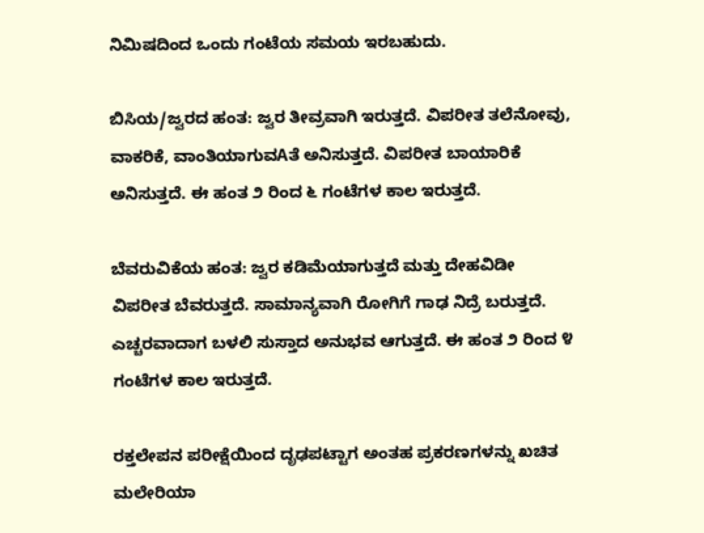ನಿಮಿಷದಿಂದ ಒಂದು ಗಂಟೆಯ ಸಮಯ ಇರಬಹುದು.

ಬಿಸಿಯ/ಜ್ವರದ ಹಂತ: ಜ್ವರ ತೀವ್ರವಾಗಿ ಇರುತ್ತದೆ. ವಿಪರೀತ ತಲೆನೋವು, ವಾಕರಿಕೆ, ವಾಂತಿಯಾಗುವAತೆ ಅನಿಸುತ್ತದೆ. ವಿಪರೀತ ಬಾಯಾರಿಕೆ ಅನಿಸುತ್ತದೆ. ಈ ಹಂತ ೨ ರಿಂದ ೬ ಗಂಟೆಗಳ ಕಾಲ ಇರುತ್ತದೆ.

ಬೆವರುವಿಕೆಯ ಹಂತ: ಜ್ವರ ಕಡಿಮೆಯಾಗುತ್ತದೆ ಮತ್ತು ದೇಹವಿಡೀ ವಿಪರೀತ ಬೆವರುತ್ತದೆ. ಸಾಮಾನ್ಯವಾಗಿ ರೋಗಿಗೆ ಗಾಢ ನಿದ್ರೆ ಬರುತ್ತದೆ. ಎಚ್ಚರವಾದಾಗ ಬಳಲಿ ಸುಸ್ತಾದ ಅನುಭವ ಆಗುತ್ತದೆ. ಈ ಹಂತ ೨ ರಿಂದ ೪ ಗಂಟೆಗಳ ಕಾಲ ಇರುತ್ತದೆ.

ರಕ್ತಲೇಪನ ಪರೀಕ್ಷೆಯಿಂದ ದೃಢಪಟ್ಟಾಗ ಅಂತಹ ಪ್ರಕರಣಗಳನ್ನು ಖಚಿತ ಮಲೇರಿಯಾ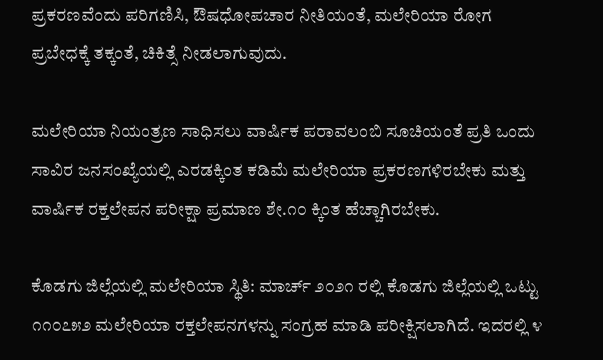ಪ್ರಕರಣವೆಂದು ಪರಿಗಣಿಸಿ, ಔಷಧೋಪಚಾರ ನೀತಿಯಂತೆ, ಮಲೇರಿಯಾ ರೋಗ ಪ್ರಬೇಧಕ್ಕೆ ತಕ್ಕಂತೆ, ಚಿಕಿತ್ಸೆ ನೀಡಲಾಗುವುದು.

ಮಲೇರಿಯಾ ನಿಯಂತ್ರಣ ಸಾಧಿಸಲು ವಾರ್ಷಿಕ ಪರಾವಲಂಬಿ ಸೂಚಿಯಂತೆ ಪ್ರತಿ ಒಂದು ಸಾವಿರ ಜನಸಂಖ್ಯೆಯಲ್ಲಿ ಎರಡಕ್ಕಿಂತ ಕಡಿಮೆ ಮಲೇರಿಯಾ ಪ್ರಕರಣಗಳಿರಬೇಕು ಮತ್ತು ವಾರ್ಷಿಕ ರಕ್ತಲೇಪನ ಪರೀಕ್ಷಾ ಪ್ರಮಾಣ ಶೇ.೧೦ ಕ್ಕಿಂತ ಹೆಚ್ಚಾಗಿರಬೇಕು.

ಕೊಡಗು ಜಿಲ್ಲೆಯಲ್ಲಿ ಮಲೇರಿಯಾ ಸ್ಥಿತಿ: ಮಾರ್ಚ್ ೨೦೨೧ ರಲ್ಲಿ ಕೊಡಗು ಜಿಲ್ಲೆಯಲ್ಲಿ ಒಟ್ಟು ೧೧೦೭೫೨ ಮಲೇರಿಯಾ ರಕ್ತಲೇಪನಗಳನ್ನು ಸಂಗ್ರಹ ಮಾಡಿ ಪರೀಕ್ಷಿಸಲಾಗಿದೆ. ಇದರಲ್ಲಿ ೪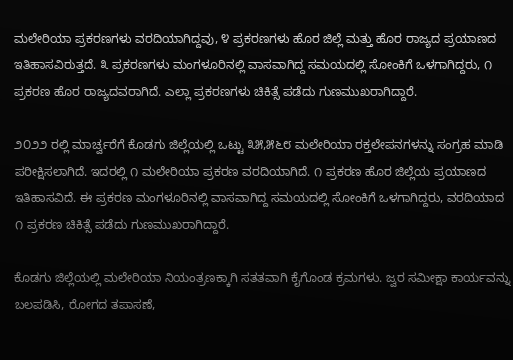ಮಲೇರಿಯಾ ಪ್ರಕರಣಗಳು ವರದಿಯಾಗಿದ್ದವು, ೪ ಪ್ರಕರಣಗಳು ಹೊರ ಜಿಲ್ಲೆ ಮತ್ತು ಹೊರ ರಾಜ್ಯದ ಪ್ರಯಾಣದ ಇತಿಹಾಸವಿರುತ್ತದೆ. ೩ ಪ್ರಕರಣಗಳು ಮಂಗಳೂರಿನಲ್ಲಿ ವಾಸವಾಗಿದ್ದ ಸಮಯದಲ್ಲಿ ಸೋಂಕಿಗೆ ಒಳಗಾಗಿದ್ದರು, ೧ ಪ್ರಕರಣ ಹೊರ ರಾಜ್ಯದವರಾಗಿದೆ. ಎಲ್ಲಾ ಪ್ರಕರಣಗಳು ಚಿಕಿತ್ಸೆ ಪಡೆದು ಗುಣಮುಖರಾಗಿದ್ದಾರೆ.

೨೦೨೨ ರಲ್ಲಿ ಮಾರ್ಚ್ವರೆಗೆ ಕೊಡಗು ಜಿಲ್ಲೆಯಲ್ಲಿ ಒಟ್ಟು ೩೫,೫೬೮ ಮಲೇರಿಯಾ ರಕ್ತಲೇಪನಗಳನ್ನು ಸಂಗ್ರಹ ಮಾಡಿ ಪರೀಕ್ಷಿಸಲಾಗಿದೆ. ಇದರಲ್ಲಿ ೧ ಮಲೇರಿಯಾ ಪ್ರಕರಣ ವರದಿಯಾಗಿದೆ. ೧ ಪ್ರಕರಣ ಹೊರ ಜಿಲ್ಲೆಯ ಪ್ರಯಾಣದ ಇತಿಹಾಸವಿದೆ. ಈ ಪ್ರಕರಣ ಮಂಗಳೂರಿನಲ್ಲಿ ವಾಸವಾಗಿದ್ದ ಸಮಯದಲ್ಲಿ ಸೋಂಕಿಗೆ ಒಳಗಾಗಿದ್ದರು, ವರದಿಯಾದ ೧ ಪ್ರಕರಣ ಚಿಕಿತ್ಸೆ ಪಡೆದು ಗುಣಮುಖರಾಗಿದ್ದಾರೆ.

ಕೊಡಗು ಜಿಲ್ಲೆಯಲ್ಲಿ ಮಲೇರಿಯಾ ನಿಯಂತ್ರಣಕ್ಕಾಗಿ ಸತತವಾಗಿ ಕೈಗೊಂಡ ಕ್ರಮಗಳು. ಜ್ವರ ಸಮೀಕ್ಷಾ ಕಾರ್ಯವನ್ನು ಬಲಪಡಿಸಿ, ರೋಗದ ತಪಾಸಣೆ,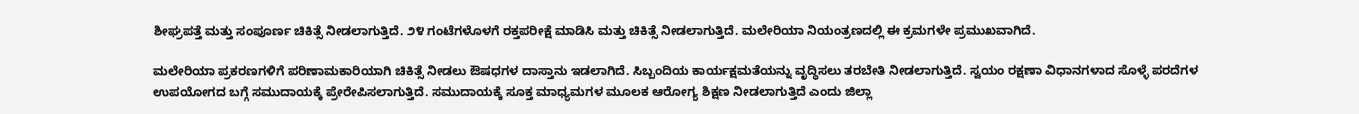ಶೀಘ್ರಪತ್ತೆ ಮತ್ತು ಸಂಪೂರ್ಣ ಚಿಕಿತ್ಸೆ ನೀಡಲಾಗುತ್ತಿದೆ. ೨೪ ಗಂಟೆಗಳೊಳಗೆ ರಕ್ತಪರೀಕ್ಷೆ ಮಾಡಿಸಿ ಮತ್ತು ಚಿಕಿತ್ಸೆ ನೀಡಲಾಗುತ್ತಿದೆ. ಮಲೇರಿಯಾ ನಿಯಂತ್ರಣದಲ್ಲಿ ಈ ಕ್ರಮಗಳೇ ಪ್ರಮುಖವಾಗಿದೆ.

ಮಲೇರಿಯಾ ಪ್ರಕರಣಗಳಿಗೆ ಪರಿಣಾಮಕಾರಿಯಾಗಿ ಚಿಕಿತ್ಸೆ ನೀಡಲು ಔಷಧಗಳ ದಾಸ್ತಾನು ಇಡಲಾಗಿದೆ. ಸಿಬ್ಬಂದಿಯ ಕಾರ್ಯಕ್ಷಮತೆಯನ್ನು ವೃದ್ಧಿಸಲು ತರಬೇತಿ ನೀಡಲಾಗುತ್ತಿದೆ. ಸ್ವಯಂ ರಕ್ಷಣಾ ವಿಧಾನಗಳಾದ ಸೊಳ್ಳೆ ಪರದೆಗಳ ಉಪಯೋಗದ ಬಗ್ಗೆ ಸಮುದಾಯಕ್ಕೆ ಪ್ರೇರೇಪಿಸಲಾಗುತ್ತಿದೆ. ಸಮುದಾಯಕ್ಕೆ ಸೂಕ್ತ ಮಾಧ್ಯಮಗಳ ಮೂಲಕ ಆರೋಗ್ಯ ಶಿಕ್ಷಣ ನೀಡಲಾಗುತ್ತಿದೆ ಎಂದು ಜಿಲ್ಲಾ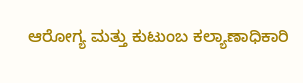ಆರೋಗ್ಯ ಮತ್ತು ಕುಟುಂಬ ಕಲ್ಯಾಣಾಧಿಕಾರಿ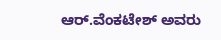ಆರ್.ವೆಂಕಟೇಶ್ ಅವರು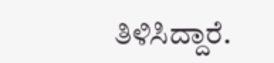ತಿಳಿಸಿದ್ದಾರೆ.